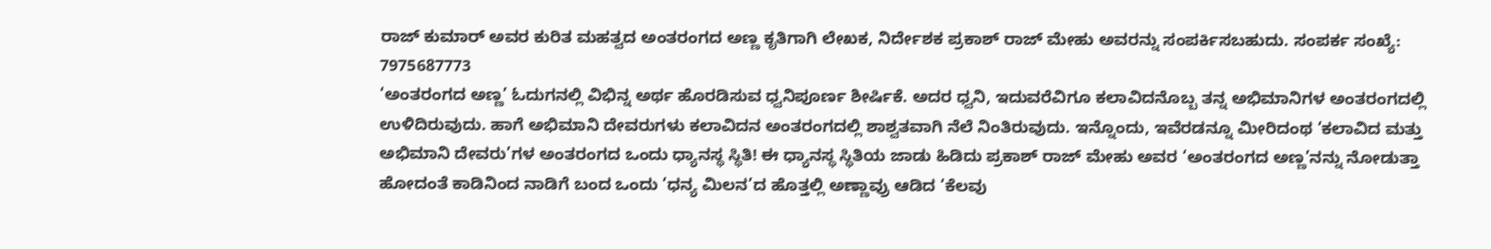ರಾಜ್ ಕುಮಾರ್ ಅವರ ಕುರಿತ ಮಹತ್ವದ ಅಂತರಂಗದ ಅಣ್ಣ ಕೃತಿಗಾಗಿ ಲೇಖಕ, ನಿರ್ದೇಶಕ ಪ್ರಕಾಶ್ ರಾಜ್ ಮೇಹು ಅವರನ್ನು ಸಂಪರ್ಕಿಸಬಹುದು. ಸಂಪರ್ಕ ಸಂಖ್ಯೆ: 7975687773
‘ಅಂತರಂಗದ ಅಣ್ಣ’ ಓದುಗನಲ್ಲಿ ವಿಭಿನ್ನ ಅರ್ಥ ಹೊರಡಿಸುವ ಧ್ವನಿಪೂರ್ಣ ಶೀರ್ಷಿಕೆ. ಅದರ ಧ್ವನಿ, ಇದುವರೆವಿಗೂ ಕಲಾವಿದನೊಬ್ಬ ತನ್ನ ಅಭಿಮಾನಿಗಳ ಅಂತರಂಗದಲ್ಲಿ ಉಳಿದಿರುವುದು. ಹಾಗೆ ಅಭಿಮಾನಿ ದೇವರುಗಳು ಕಲಾವಿದನ ಅಂತರಂಗದಲ್ಲಿ ಶಾಶ್ವತವಾಗಿ ನೆಲೆ ನಿಂತಿರುವುದು. ಇನ್ನೊಂದು, ಇವೆರಡನ್ನೂ ಮೀರಿದಂಥ ‘ಕಲಾವಿದ ಮತ್ತು ಅಭಿಮಾನಿ ದೇವರು’ಗಳ ಅಂತರಂಗದ ಒಂದು ಧ್ಯಾನಸ್ಥ ಸ್ಥಿತಿ! ಈ ಧ್ಯಾನಸ್ಥ ಸ್ಥಿತಿಯ ಜಾಡು ಹಿಡಿದು ಪ್ರಕಾಶ್ ರಾಜ್ ಮೇಹು ಅವರ ‘ಅಂತರಂಗದ ಅಣ್ಣ’ನನ್ನು ನೋಡುತ್ತಾ ಹೋದಂತೆ ಕಾಡಿನಿಂದ ನಾಡಿಗೆ ಬಂದ ಒಂದು ‘ಧನ್ಯ ಮಿಲನ’ದ ಹೊತ್ತಲ್ಲಿ ಅಣ್ಣಾವ್ರು ಆಡಿದ ‘ಕೆಲವು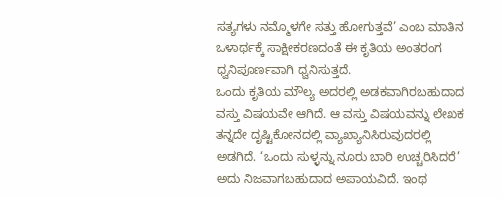ಸತ್ಯಗಳು ನಮ್ಮೊಳಗೇ ಸತ್ತು ಹೋಗುತ್ತವೆ’ ಎಂಬ ಮಾತಿನ ಒಳಾರ್ಥಕ್ಕೆ ಸಾಕ್ಷೀಕರಣದಂತೆ ಈ ಕೃತಿಯ ಅಂತರಂಗ ಧ್ವನಿಪೂರ್ಣವಾಗಿ ಧ್ವನಿಸುತ್ತದೆ.
ಒಂದು ಕೃತಿಯ ಮೌಲ್ಯ ಅದರಲ್ಲಿ ಅಡಕವಾಗಿರಬಹುದಾದ ವಸ್ತು ವಿಷಯವೇ ಆಗಿದೆ. ಆ ವಸ್ತು ವಿಷಯವನ್ನು ಲೇಖಕ ತನ್ನದೇ ದೃಷ್ಟಿಕೋನದಲ್ಲಿ ವ್ಯಾಖ್ಯಾನಿಸಿರುವುದರಲ್ಲಿ ಅಡಗಿದೆ. ‘ಒಂದು ಸುಳ್ಳನ್ನು ನೂರು ಬಾರಿ ಉಚ್ಚರಿಸಿದರೆ’ ಅದು ನಿಜವಾಗಬಹುದಾದ ಅಪಾಯವಿದೆ. ಇಂಥ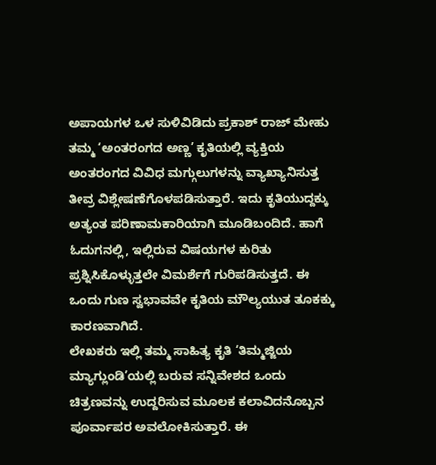ಅಪಾಯಗಳ ಒಳ ಸುಳಿವಿಡಿದು ಪ್ರಕಾಶ್ ರಾಜ್ ಮೇಹು ತಮ್ಮ ‘ಅಂತರಂಗದ ಅಣ್ಣ’ ಕೃತಿಯಲ್ಲಿ ವ್ಯಕ್ತಿಯ ಅಂತರಂಗದ ವಿವಿಧ ಮಗ್ಗುಲುಗಳನ್ನು ವ್ಯಾಖ್ಯಾನಿಸುತ್ತ ತೀವ್ರ ವಿಶ್ಲೇಷಣೆಗೊಳಪಡಿಸುತ್ತಾರೆ. ಇದು ಕೃತಿಯುದ್ದಕ್ಕು ಅತ್ಯಂತ ಪರಿಣಾಮಕಾರಿಯಾಗಿ ಮೂಡಿಬಂದಿದೆ. ಹಾಗೆ ಓದುಗನಲ್ಲಿ, ಇಲ್ಲಿರುವ ವಿಷಯಗಳ ಕುರಿತು ಪ್ರಶ್ನಿಸಿಕೊಳ್ಳುತ್ತಲೇ ವಿಮರ್ಶೆಗೆ ಗುರಿಪಡಿಸುತ್ತದೆ. ಈ ಒಂದು ಗುಣ ಸ್ವಭಾವವೇ ಕೃತಿಯ ಮೌಲ್ಯಯುತ ತೂಕಕ್ಕು ಕಾರಣವಾಗಿದೆ.
ಲೇಖಕರು ಇಲ್ಲಿ ತಮ್ಮ ಸಾಹಿತ್ಯ ಕೃತಿ ‘ತಿಮ್ಮಜ್ಜಿಯ ಮ್ಯಾಗ್ಲುಂಡಿ’ಯಲ್ಲಿ ಬರುವ ಸನ್ನಿವೇಶದ ಒಂದು ಚಿತ್ರಣವನ್ನು ಉದ್ದರಿಸುವ ಮೂಲಕ ಕಲಾವಿದನೊಬ್ಬನ ಪೂರ್ವಾಪರ ಅವಲೋಕಿಸುತ್ತಾರೆ. ಈ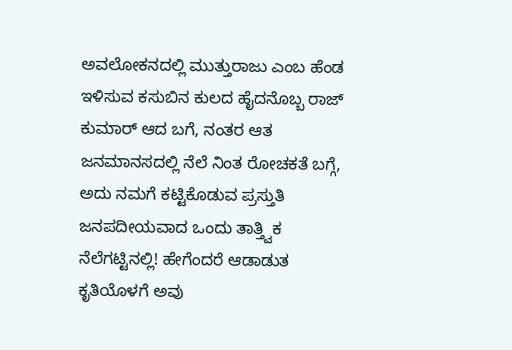ಅವಲೋಕನದಲ್ಲಿ ಮುತ್ತುರಾಜು ಎಂಬ ಹೆಂಡ ಇಳಿಸುವ ಕಸುಬಿನ ಕುಲದ ಹೈದನೊಬ್ಬ ರಾಜ್ ಕುಮಾರ್ ಆದ ಬಗೆ, ನಂತರ ಆತ ಜನಮಾನಸದಲ್ಲಿ ನೆಲೆ ನಿಂತ ರೋಚಕತೆ ಬಗ್ಗೆ, ಅದು ನಮಗೆ ಕಟ್ಟಿಕೊಡುವ ಪ್ರಸ್ತುತಿ ಜನಪದೀಯವಾದ ಒಂದು ತಾತ್ತ್ವಿಕ ನೆಲೆಗಟ್ಟಿನಲ್ಲಿ! ಹೇಗೆಂದರೆ ಆಡಾಡುತ ಕೃತಿಯೊಳಗೆ ಅವು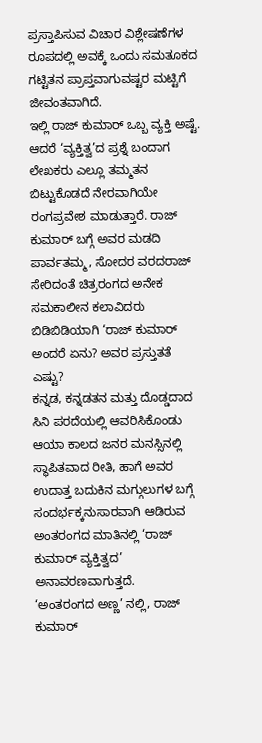ಪ್ರಸ್ತಾಪಿಸುವ ವಿಚಾರ ವಿಶ್ಲೇಷಣೆಗಳ ರೂಪದಲ್ಲಿ ಅವಕ್ಕೆ ಒಂದು ಸಮತೂಕದ ಗಟ್ಟಿತನ ಪ್ರಾಪ್ತವಾಗುವಷ್ಟರ ಮಟ್ಟಿಗೆ ಜೀವಂತವಾಗಿದೆ.
ಇಲ್ಲಿ ರಾಜ್ ಕುಮಾರ್ ಒಬ್ಬ ವ್ಯಕ್ತಿ ಅಷ್ಟೆ. ಆದರೆ ‘ವ್ಯಕ್ತಿತ್ವ’ದ ಪ್ರಶ್ನೆ ಬಂದಾಗ ಲೇಖಕರು ಎಲ್ಲೂ ತಮ್ಮತನ ಬಿಟ್ಟುಕೊಡದೆ ನೇರವಾಗಿಯೇ ರಂಗಪ್ರವೇಶ ಮಾಡುತ್ತಾರೆ. ರಾಜ್ ಕುಮಾರ್ ಬಗ್ಗೆ ಅವರ ಮಡದಿ ಪಾರ್ವತಮ್ಮ, ಸೋದರ ವರದರಾಜ್ ಸೇರಿದಂತೆ ಚಿತ್ರರಂಗದ ಅನೇಕ ಸಮಕಾಲೀನ ಕಲಾವಿದರು ಬಿಡಿಬಿಡಿಯಾಗಿ ‘ರಾಜ್ ಕುಮಾರ್ ಅಂದರೆ ಏನು? ಅವರ ಪ್ರಸ್ತುತತೆ ಎಷ್ಟು?
ಕನ್ನಡ, ಕನ್ನಡತನ ಮತ್ತು ದೊಡ್ಡದಾದ ಸಿನಿ ಪರದೆಯಲ್ಲಿ ಆವರಿಸಿಕೊಂಡು ಆಯಾ ಕಾಲದ ಜನರ ಮನಸ್ಸಿನಲ್ಲಿ ಸ್ಥಾಪಿತವಾದ ರೀತಿ, ಹಾಗೆ ಅವರ ಉದಾತ್ತ ಬದುಕಿನ ಮಗ್ಗುಲುಗಳ ಬಗ್ಗೆ ಸಂದರ್ಭಕ್ಕನುಸಾರವಾಗಿ ಆಡಿರುವ ಅಂತರಂಗದ ಮಾತಿನಲ್ಲಿ ‘ರಾಜ್ ಕುಮಾರ್ ವ್ಯಕ್ತಿತ್ವದ’ ಅನಾವರಣವಾಗುತ್ತದೆ.
‘ಅಂತರಂಗದ ಅಣ್ಣ’ ನಲ್ಲಿ, ರಾಜ್ ಕುಮಾರ್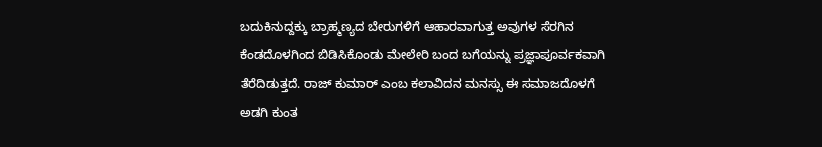ಬದುಕಿನುದ್ದಕ್ಕು ಬ್ರಾಹ್ಮಣ್ಯದ ಬೇರುಗಳಿಗೆ ಆಹಾರವಾಗುತ್ತ ಅವುಗಳ ಸೆರಗಿನ ಕೆಂಡದೊಳಗಿಂದ ಬಿಡಿಸಿಕೊಂಡು ಮೇಲೇರಿ ಬಂದ ಬಗೆಯನ್ನು ಪ್ರಜ್ಞಾಪೂರ್ವಕವಾಗಿ ತೆರೆದಿಡುತ್ತದೆ. ರಾಜ್ ಕುಮಾರ್ ಎಂಬ ಕಲಾವಿದನ ಮನಸ್ಸು ಈ ಸಮಾಜದೊಳಗೆ ಅಡಗಿ ಕುಂತ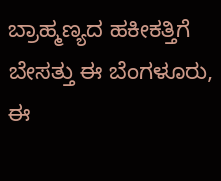ಬ್ರಾಹ್ಮಣ್ಯದ ಹಕೀಕತ್ತಿಗೆ ಬೇಸತ್ತು ಈ ಬೆಂಗಳೂರು, ಈ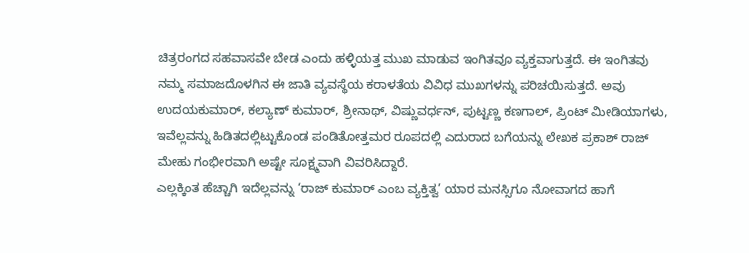ಚಿತ್ರರಂಗದ ಸಹವಾಸವೇ ಬೇಡ ಎಂದು ಹಳ್ಳಿಯತ್ತ ಮುಖ ಮಾಡುವ ಇಂಗಿತವೂ ವ್ಯಕ್ತವಾಗುತ್ತದೆ. ಈ ಇಂಗಿತವು ನಮ್ಮ ಸಮಾಜದೊಳಗಿನ ಈ ಜಾತಿ ವ್ಯವಸ್ಥೆಯ ಕರಾಳತೆಯ ವಿವಿಧ ಮುಖಗಳನ್ನು ಪರಿಚಯಿಸುತ್ತದೆ. ಅವು ಉದಯಕುಮಾರ್, ಕಲ್ಯಾಣ್ ಕುಮಾರ್, ಶ್ರೀನಾಥ್, ವಿಷ್ಣುವರ್ಧನ್, ಪುಟ್ಟಣ್ಣ ಕಣಗಾಲ್, ಪ್ರಿಂಟ್ ಮೀಡಿಯಾಗಳು, ಇವೆಲ್ಲವನ್ನು ಹಿಡಿತದಲ್ಲಿಟ್ಟುಕೊಂಡ ಪಂಡಿತೋತ್ತಮರ ರೂಪದಲ್ಲಿ ಎದುರಾದ ಬಗೆಯನ್ನು ಲೇಖಕ ಪ್ರಕಾಶ್ ರಾಜ್ ಮೇಹು ಗಂಭೀರವಾಗಿ ಅಷ್ಟೇ ಸೂಕ್ಷ್ಮವಾಗಿ ವಿವರಿಸಿದ್ದಾರೆ.
ಎಲ್ಲಕ್ಕಿಂತ ಹೆಚ್ಚಾಗಿ ಇದೆಲ್ಲವನ್ನು ‘ರಾಜ್ ಕುಮಾರ್ ಎಂಬ ವ್ಯಕ್ತಿತ್ವ’ ಯಾರ ಮನಸ್ಸಿಗೂ ನೋವಾಗದ ಹಾಗೆ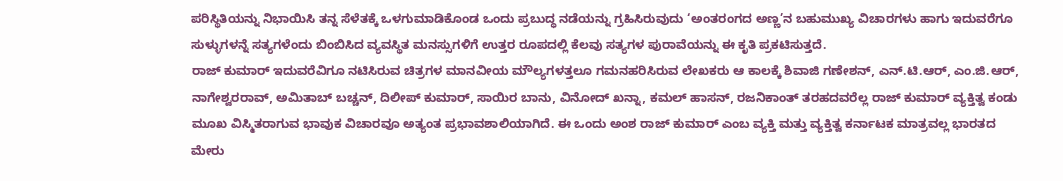ಪರಿಸ್ಥಿತಿಯನ್ನು ನಿಭಾಯಿಸಿ ತನ್ನ ಸೆಳೆತಕ್ಕೆ ಒಳಗುಮಾಡಿಕೊಂಡ ಒಂದು ಪ್ರಬುದ್ಧ ನಡೆಯನ್ನು ಗ್ರಹಿಸಿರುವುದು ‘ಅಂತರಂಗದ ಅಣ್ಣ’ನ ಬಹುಮುಖ್ಯ ವಿಚಾರಗಳು ಹಾಗು ಇದುವರೆಗೂ ಸುಳ್ಳುಗಳನ್ನೆ ಸತ್ಯಗಳೆಂದು ಬಿಂಬಿಸಿದ ವ್ಯವಸ್ಥಿತ ಮನಸ್ಸುಗಳಿಗೆ ಉತ್ತರ ರೂಪದಲ್ಲಿ ಕೆಲವು ಸತ್ಯಗಳ ಪುರಾವೆಯನ್ನು ಈ ಕೃತಿ ಪ್ರಕಟಿಸುತ್ತದೆ.
ರಾಜ್ ಕುಮಾರ್ ಇದುವರೆವಿಗೂ ನಟಿಸಿರುವ ಚಿತ್ರಗಳ ಮಾನವೀಯ ಮೌಲ್ಯಗಳತ್ತಲೂ ಗಮನಹರಿಸಿರುವ ಲೇಖಕರು ಆ ಕಾಲಕ್ಕೆ ಶಿವಾಜಿ ಗಣೇಶನ್, ಎನ್.ಟಿ.ಆರ್, ಎಂ.ಜಿ.ಆರ್, ನಾಗೇಶ್ವರರಾವ್, ಅಮಿತಾಬ್ ಬಚ್ಚನ್, ದಿಲೀಪ್ ಕುಮಾರ್, ಸಾಯಿರ ಬಾನು, ವಿನೋದ್ ಖನ್ನಾ, ಕಮಲ್ ಹಾಸನ್, ರಜನಿಕಾಂತ್ ತರಹದವರೆಲ್ಲ ರಾಜ್ ಕುಮಾರ್ ವ್ಯಕ್ತಿತ್ವ ಕಂಡು ಮೂಖ ವಿಸ್ಮಿತರಾಗುವ ಭಾವುಕ ವಿಚಾರವೂ ಅತ್ಯಂತ ಪ್ರಭಾವಶಾಲಿಯಾಗಿದೆ. ಈ ಒಂದು ಅಂಶ ರಾಜ್ ಕುಮಾರ್ ಎಂಬ ವ್ಯಕ್ತಿ ಮತ್ತು ವ್ಯಕ್ತಿತ್ವ ಕರ್ನಾಟಕ ಮಾತ್ರವಲ್ಲ ಭಾರತದ ಮೇರು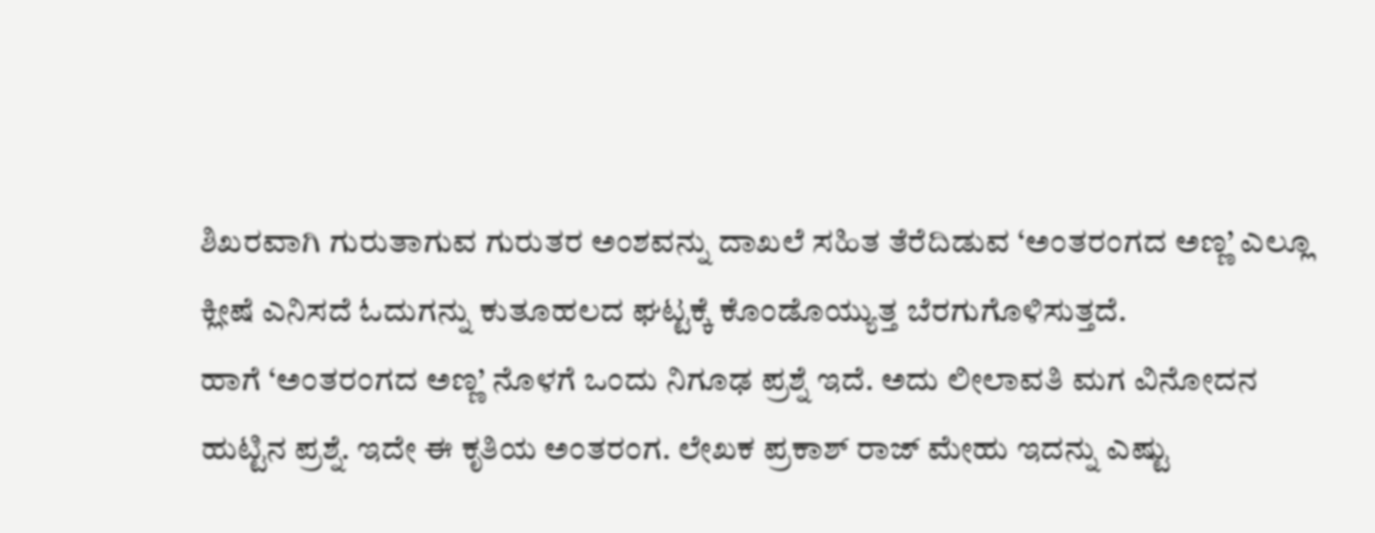ಶಿಖರವಾಗಿ ಗುರುತಾಗುವ ಗುರುತರ ಅಂಶವನ್ನು ದಾಖಲೆ ಸಹಿತ ತೆರೆದಿಡುವ ‘ಅಂತರಂಗದ ಅಣ್ಣ’ ಎಲ್ಲೂ ಕ್ಲೀಷೆ ಎನಿಸದೆ ಓದುಗನ್ನು ಕುತೂಹಲದ ಘಟ್ಟಕ್ಕೆ ಕೊಂಡೊಯ್ಯುತ್ತ ಬೆರಗುಗೊಳಿಸುತ್ತದೆ.
ಹಾಗೆ ‘ಅಂತರಂಗದ ಅಣ್ಣ’ ನೊಳಗೆ ಒಂದು ನಿಗೂಢ ಪ್ರಶ್ನೆ ಇದೆ. ಅದು ಲೀಲಾವತಿ ಮಗ ವಿನೋದನ ಹುಟ್ಟಿನ ಪ್ರಶ್ನೆ. ಇದೇ ಈ ಕೃತಿಯ ಅಂತರಂಗ. ಲೇಖಕ ಪ್ರಕಾಶ್ ರಾಜ್ ಮೇಹು ಇದನ್ನು ಎಷ್ಟು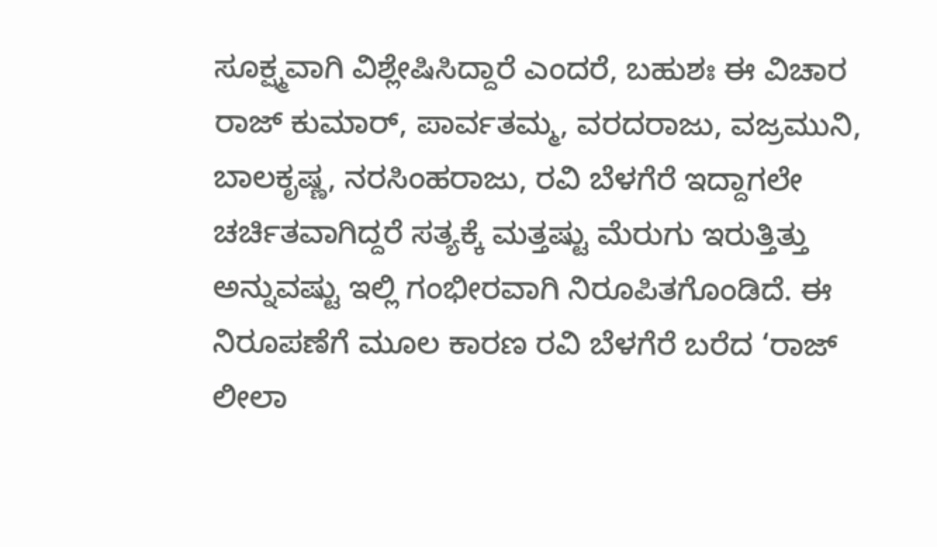ಸೂಕ್ಷ್ಮವಾಗಿ ವಿಶ್ಲೇಷಿಸಿದ್ದಾರೆ ಎಂದರೆ, ಬಹುಶಃ ಈ ವಿಚಾರ ರಾಜ್ ಕುಮಾರ್, ಪಾರ್ವತಮ್ಮ, ವರದರಾಜು, ವಜ್ರಮುನಿ, ಬಾಲಕೃಷ್ಣ, ನರಸಿಂಹರಾಜು, ರವಿ ಬೆಳಗೆರೆ ಇದ್ದಾಗಲೇ ಚರ್ಚಿತವಾಗಿದ್ದರೆ ಸತ್ಯಕ್ಕೆ ಮತ್ತಷ್ಟು ಮೆರುಗು ಇರುತ್ತಿತ್ತು ಅನ್ನುವಷ್ಟು ಇಲ್ಲಿ ಗಂಭೀರವಾಗಿ ನಿರೂಪಿತಗೊಂಡಿದೆ. ಈ ನಿರೂಪಣೆಗೆ ಮೂಲ ಕಾರಣ ರವಿ ಬೆಳಗೆರೆ ಬರೆದ ‘ರಾಜ್ ಲೀಲಾ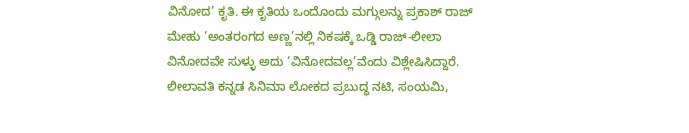ವಿನೋದ’ ಕೃತಿ. ಈ ಕೃತಿಯ ಒಂದೊಂದು ಮಗ್ಗುಲನ್ನು ಪ್ರಕಾಶ್ ರಾಜ್ ಮೇಹು ‘ಅಂತರಂಗದ ಅಣ್ಣ’ನಲ್ಲಿ ನಿಕಷಕ್ಕೆ ಒಡ್ಡಿ ರಾಜ್-ಲೀಲಾ ವಿನೋದವೇ ಸುಳ್ಳು ಅದು ‘ವಿನೋದವಲ್ಲ’ವೆಂದು ವಿಶ್ಲೇಷಿಸಿದ್ದಾರೆ.
ಲೀಲಾವತಿ ಕನ್ನಡ ಸಿನಿಮಾ ಲೋಕದ ಪ್ರಬುದ್ಧ ನಟಿ, ಸಂಯಮಿ,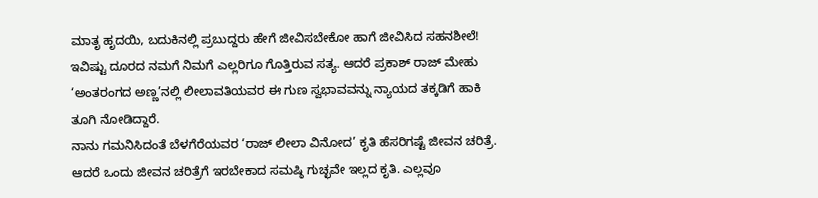ಮಾತೃ ಹೃದಯಿ, ಬದುಕಿನಲ್ಲಿ ಪ್ರಬುದ್ದರು ಹೇಗೆ ಜೀವಿಸಬೇಕೋ ಹಾಗೆ ಜೀವಿಸಿದ ಸಹನಶೀಲೆ! ಇವಿಷ್ಟು ದೂರದ ನಮಗೆ ನಿಮಗೆ ಎಲ್ಲರಿಗೂ ಗೊತ್ತಿರುವ ಸತ್ಯ. ಆದರೆ ಪ್ರಕಾಶ್ ರಾಜ್ ಮೇಹು ‘ಅಂತರಂಗದ ಅಣ್ಣ’ನಲ್ಲಿ ಲೀಲಾವತಿಯವರ ಈ ಗುಣ ಸ್ವಭಾವವನ್ನು ನ್ಯಾಯದ ತಕ್ಕಡಿಗೆ ಹಾಕಿ ತೂಗಿ ನೋಡಿದ್ದಾರೆ.
ನಾನು ಗಮನಿಸಿದಂತೆ ಬೆಳಗೆರೆಯವರ ‘ರಾಜ್ ಲೀಲಾ ವಿನೋದ’ ಕೃತಿ ಹೆಸರಿಗಷ್ಟೆ ಜೀವನ ಚರಿತ್ರೆ. ಆದರೆ ಒಂದು ಜೀವನ ಚರಿತ್ರೆಗೆ ಇರಬೇಕಾದ ಸಮಷ್ಠಿ ಗುಚ್ಛವೇ ಇಲ್ಲದ ಕೃತಿ. ಎಲ್ಲವೂ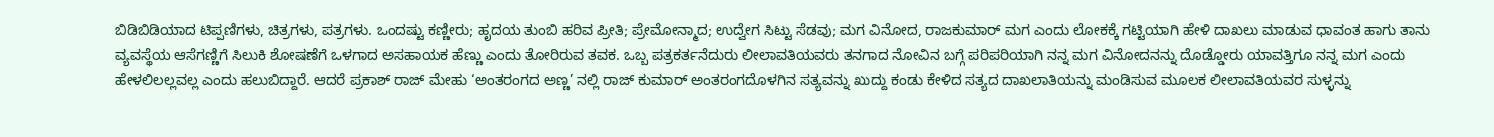ಬಿಡಿಬಿಡಿಯಾದ ಟಿಪ್ಪಣಿಗಳು, ಚಿತ್ರಗಳು, ಪತ್ರಗಳು. ಒಂದಷ್ಟು ಕಣ್ಣೀರು; ಹೃದಯ ತುಂಬಿ ಹರಿವ ಪ್ರೀತಿ; ಪ್ರೇಮೋನ್ಮಾದ; ಉದ್ವೇಗ ಸಿಟ್ಟು ಸೆಡವು; ಮಗ ವಿನೋದ, ರಾಜಕುಮಾರ್ ಮಗ ಎಂದು ಲೋಕಕ್ಕೆ ಗಟ್ಟಿಯಾಗಿ ಹೇಳಿ ದಾಖಲು ಮಾಡುವ ಧಾವಂತ ಹಾಗು ತಾನು ವ್ಯವಸ್ಥೆಯ ಆಸೆಗಣ್ಣಿಗೆ ಸಿಲುಕಿ ಶೋಷಣೆಗೆ ಒಳಗಾದ ಅಸಹಾಯಕ ಹೆಣ್ಣು ಎಂದು ತೋರಿರುವ ತವಕ. ಒಬ್ಬ ಪತ್ರಕರ್ತನೆದುರು ಲೀಲಾವತಿಯವರು ತನಗಾದ ನೋವಿನ ಬಗ್ಗೆ ಪರಿಪರಿಯಾಗಿ ನನ್ನ ಮಗ ವಿನೋದನನ್ನು ದೊಡ್ಡೋರು ಯಾವತ್ತಿಗೂ ನನ್ನ ಮಗ ಎಂದು ಹೇಳಲಿಲಲ್ಲವಲ್ಲ ಎಂದು ಹಲುಬಿದ್ದಾರೆ. ಆದರೆ ಪ್ರಕಾಶ್ ರಾಜ್ ಮೇಹು ‘ಅಂತರಂಗದ ಅಣ್ಣ’ ನಲ್ಲಿ ರಾಜ್ ಕುಮಾರ್ ಅಂತರಂಗದೊಳಗಿನ ಸತ್ಯವನ್ನು ಖುದ್ದು ಕಂಡು ಕೇಳಿದ ಸತ್ಯದ ದಾಖಲಾತಿಯನ್ನು ಮಂಡಿಸುವ ಮೂಲಕ ಲೀಲಾವತಿಯವರ ಸುಳ್ಳನ್ನು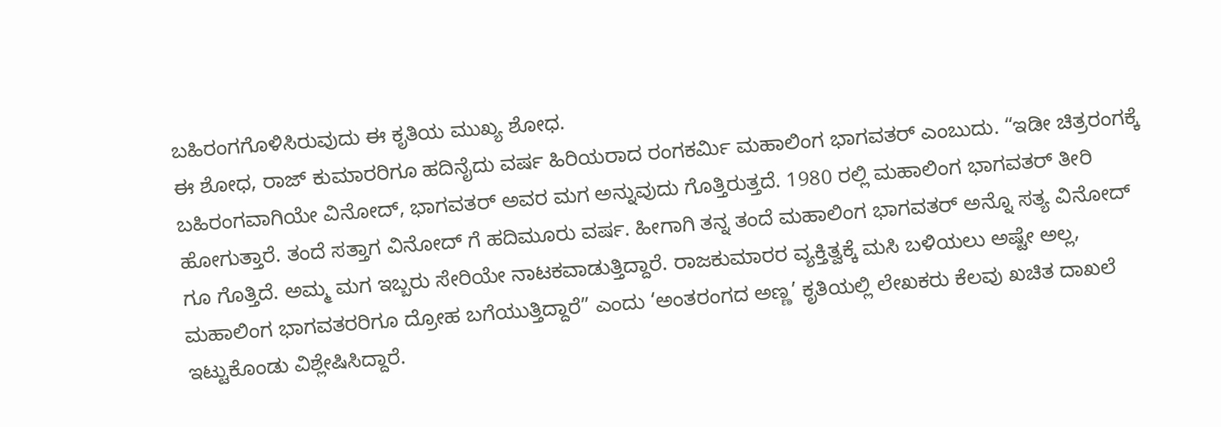ಬಹಿರಂಗಗೊಳಿಸಿರುವುದು ಈ ಕೃತಿಯ ಮುಖ್ಯ ಶೋಧ.
ಈ ಶೋಧ, ರಾಜ್ ಕುಮಾರರಿಗೂ ಹದಿನೈದು ವರ್ಷ ಹಿರಿಯರಾದ ರಂಗಕರ್ಮಿ ಮಹಾಲಿಂಗ ಭಾಗವತರ್ ಎಂಬುದು. “ಇಡೀ ಚಿತ್ರರಂಗಕ್ಕೆ ಬಹಿರಂಗವಾಗಿಯೇ ವಿನೋದ್, ಭಾಗವತರ್ ಅವರ ಮಗ ಅನ್ನುವುದು ಗೊತ್ತಿರುತ್ತದೆ. 1980 ರಲ್ಲಿ ಮಹಾಲಿಂಗ ಭಾಗವತರ್ ತೀರಿ ಹೋಗುತ್ತಾರೆ. ತಂದೆ ಸತ್ತಾಗ ವಿನೋದ್ ಗೆ ಹದಿಮೂರು ವರ್ಷ. ಹೀಗಾಗಿ ತನ್ನ ತಂದೆ ಮಹಾಲಿಂಗ ಭಾಗವತರ್ ಅನ್ನೊ ಸತ್ಯ ವಿನೋದ್ ಗೂ ಗೊತ್ತಿದೆ. ಅಮ್ಮ ಮಗ ಇಬ್ಬರು ಸೇರಿಯೇ ನಾಟಕವಾಡುತ್ತಿದ್ದಾರೆ. ರಾಜಕುಮಾರರ ವ್ಯಕ್ತಿತ್ವಕ್ಕೆ ಮಸಿ ಬಳಿಯಲು ಅಷ್ಟೇ ಅಲ್ಲ, ಮಹಾಲಿಂಗ ಭಾಗವತರರಿಗೂ ದ್ರೋಹ ಬಗೆಯುತ್ತಿದ್ದಾರೆ” ಎಂದು ‘ಅಂತರಂಗದ ಅಣ್ಣ’ ಕೃತಿಯಲ್ಲಿ ಲೇಖಕರು ಕೆಲವು ಖಚಿತ ದಾಖಲೆ ಇಟ್ಟುಕೊಂಡು ವಿಶ್ಲೇಷಿಸಿದ್ದಾರೆ.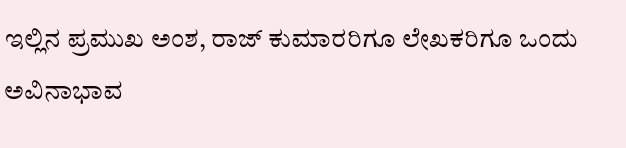ಇಲ್ಲಿನ ಪ್ರಮುಖ ಅಂಶ, ರಾಜ್ ಕುಮಾರರಿಗೂ ಲೇಖಕರಿಗೂ ಒಂದು ಅವಿನಾಭಾವ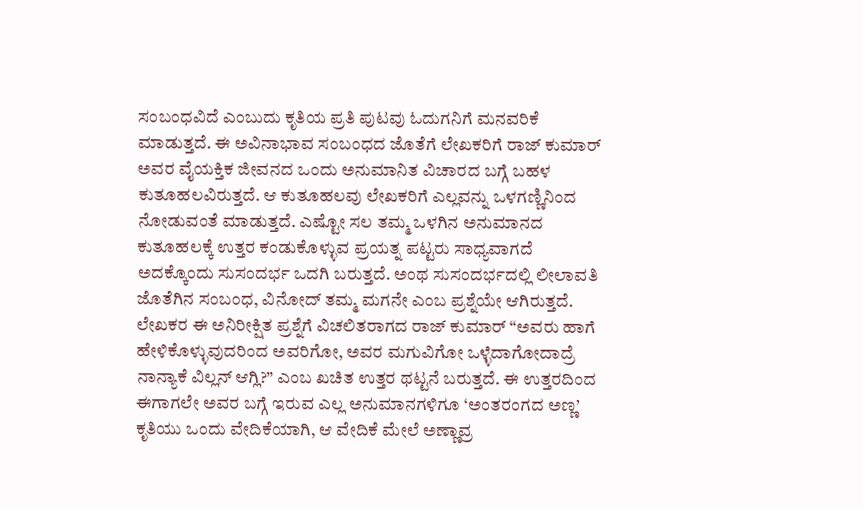ಸಂಬಂಧವಿದೆ ಎಂಬುದು ಕೃತಿಯ ಪ್ರತಿ ಪುಟವು ಓದುಗನಿಗೆ ಮನವರಿಕೆ ಮಾಡುತ್ತದೆ. ಈ ಅವಿನಾಭಾವ ಸಂಬಂಧದ ಜೊತೆಗೆ ಲೇಖಕರಿಗೆ ರಾಜ್ ಕುಮಾರ್ ಅವರ ವೈಯಕ್ತಿಕ ಜೀವನದ ಒಂದು ಅನುಮಾನಿತ ವಿಚಾರದ ಬಗ್ಗೆ ಬಹಳ ಕುತೂಹಲವಿರುತ್ತದೆ. ಆ ಕುತೂಹಲವು ಲೇಖಕರಿಗೆ ಎಲ್ಲವನ್ನು ಒಳಗಣ್ಣಿನಿಂದ ನೋಡುವಂತೆ ಮಾಡುತ್ತದೆ. ಎಷ್ಟೋ ಸಲ ತಮ್ಮ ಒಳಗಿನ ಅನುಮಾನದ ಕುತೂಹಲಕ್ಕೆ ಉತ್ತರ ಕಂಡುಕೊಳ್ಳುವ ಪ್ರಯತ್ನ ಪಟ್ಟರು ಸಾಧ್ಯವಾಗದೆ ಅದಕ್ಕೊಂದು ಸುಸಂದರ್ಭ ಒದಗಿ ಬರುತ್ತದೆ. ಅಂಥ ಸುಸಂದರ್ಭದಲ್ಲಿ ಲೀಲಾವತಿ ಜೊತೆಗಿನ ಸಂಬಂಧ, ವಿನೋದ್ ತಮ್ಮ ಮಗನೇ ಎಂಬ ಪ್ರಶ್ನೆಯೇ ಆಗಿರುತ್ತದೆ. ಲೇಖಕರ ಈ ಅನಿರೀಕ್ಷಿತ ಪ್ರಶ್ನೆಗೆ ವಿಚಲಿತರಾಗದ ರಾಜ್ ಕುಮಾರ್ “ಅವರು ಹಾಗೆ ಹೇಳಿಕೊಳ್ಳುವುದರಿಂದ ಅವರಿಗೋ, ಅವರ ಮಗುವಿಗೋ ಒಳ್ಳೆದಾಗೋದಾದ್ರೆ ನಾನ್ಯಾಕೆ ವಿಲ್ಲನ್ ಆಗ್ಲಿ?” ಎಂಬ ಖಚಿತ ಉತ್ತರ ಥಟ್ಟನೆ ಬರುತ್ತದೆ. ಈ ಉತ್ತರದಿಂದ ಈಗಾಗಲೇ ಅವರ ಬಗ್ಗೆ ಇರುವ ಎಲ್ಲ ಅನುಮಾನಗಳಿಗೂ ‘ಅಂತರಂಗದ ಅಣ್ಣ’ ಕೃತಿಯು ಒಂದು ವೇದಿಕೆಯಾಗಿ, ಆ ವೇದಿಕೆ ಮೇಲೆ ಅಣ್ಣಾವ್ರ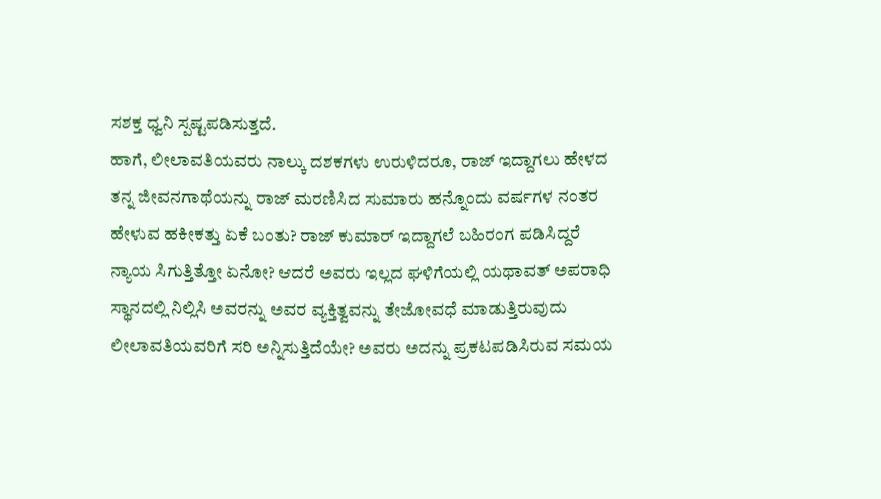ಸಶಕ್ತ ಧ್ವನಿ ಸ್ಪಷ್ಟಪಡಿಸುತ್ತದೆ.
ಹಾಗೆ, ಲೀಲಾವತಿಯವರು ನಾಲ್ಕು ದಶಕಗಳು ಉರುಳಿದರೂ, ರಾಜ್ ಇದ್ದಾಗಲು ಹೇಳದ ತನ್ನ ಜೀವನಗಾಥೆಯನ್ನು ರಾಜ್ ಮರಣಿಸಿದ ಸುಮಾರು ಹನ್ನೊಂದು ವರ್ಷಗಳ ನಂತರ ಹೇಳುವ ಹಕೀಕತ್ತು ಏಕೆ ಬಂತು? ರಾಜ್ ಕುಮಾರ್ ಇದ್ದಾಗಲೆ ಬಹಿರಂಗ ಪಡಿಸಿದ್ದರೆ ನ್ಯಾಯ ಸಿಗುತ್ತಿತ್ತೋ ಏನೋ? ಆದರೆ ಅವರು ಇಲ್ಲದ ಘಳಿಗೆಯಲ್ಲಿ ಯಥಾವತ್ ಅಪರಾಧಿ ಸ್ಥಾನದಲ್ಲಿ ನಿಲ್ಲಿಸಿ ಅವರನ್ನು ಅವರ ವ್ಯಕ್ತಿತ್ವವನ್ನು ತೇಜೋವಧೆ ಮಾಡುತ್ತಿರುವುದು ಲೀಲಾವತಿಯವರಿಗೆ ಸರಿ ಅನ್ನಿಸುತ್ತಿದೆಯೇ? ಅವರು ಅದನ್ನು ಪ್ರಕಟಪಡಿಸಿರುವ ಸಮಯ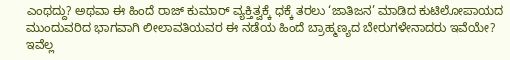ಎಂಥದ್ದು? ಅಥವಾ ಈ ಹಿಂದೆ ರಾಜ್ ಕುಮಾರ್ ವ್ಯಕ್ತಿತ್ವಕ್ಕೆ ಧಕ್ಕೆ ತರಲು ‘ಜಾತಿಜನ’ ಮಾಡಿದ ಕುಟಿಲೋಪಾಯದ ಮುಂದುವರಿದ ಭಾಗವಾಗಿ ಲೀಲಾವತಿಯವರ ಈ ನಡೆಯ ಹಿಂದೆ ಬ್ರಾಹ್ಮಣ್ಯದ ಬೇರುಗಳೇನಾದರು ಇವೆಯೇ? ಇವೆಲ್ಲ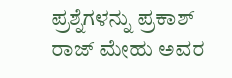ಪ್ರಶ್ನೆಗಳನ್ನು ಪ್ರಕಾಶ್ ರಾಜ್ ಮೇಹು ಅವರ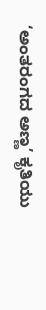‘ಅಂತರಂಗದ ಅಣ್ಣ’ ಕೃತಿಯು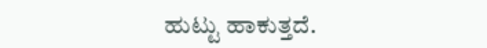ಹುಟ್ಟು ಹಾಕುತ್ತದೆ.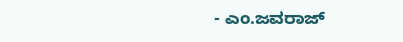- ಎಂ.ಜವರಾಜ್